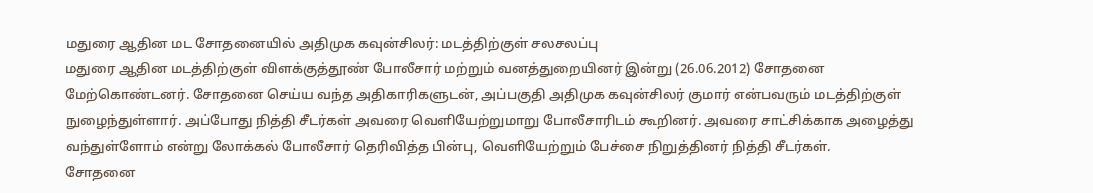மதுரை ஆதின மட சோதனையில் அதிமுக கவுன்சிலர்: மடத்திற்குள் சலசலப்பு
மதுரை ஆதின மடத்திற்குள் விளக்குத்தூண் போலீசார் மற்றும் வனத்துறையினர் இன்று (26.06.2012) சோதனை மேற்கொண்டனர். சோதனை செய்ய வந்த அதிகாரிகளுடன், அப்பகுதி அதிமுக கவுன்சிலர் குமார் என்பவரும் மடத்திற்குள் நுழைந்துள்ளார். அப்போது நித்தி சீடர்கள் அவரை வெளியேற்றுமாறு போலீசாரிடம் கூறினர். அவரை சாட்சிக்காக அழைத்து வந்துள்ளோம் என்று லோக்கல் போலீசார் தெரிவித்த பின்பு, வெளியேற்றும் பேச்சை நிறுத்தினர் நித்தி சீடர்கள்.
சோதனை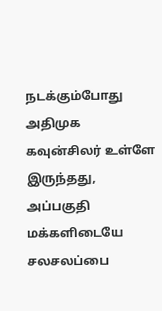நடக்கும்போது அதிமுக கவுன்சிலர் உள்ளே இருந்தது, அப்பகுதி மக்களிடையே சலசலப்பை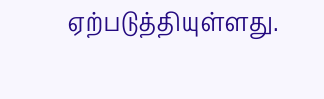ஏற்படுத்தியுள்ளது.